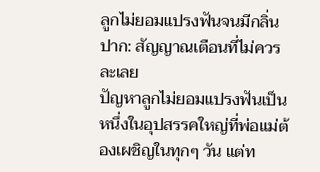ลูกไม่ยอมแปรงฟันจนมีกลิ่นปาก: สัญญาณเตือนที่ไม่ควรละเลย
ปัญหาลูกไม่ยอมแปรงฟันเป็นหนึ่งในอุปสรรคใหญ่ที่พ่อแม่ต้องเผชิญในทุกๆ วัน แต่ท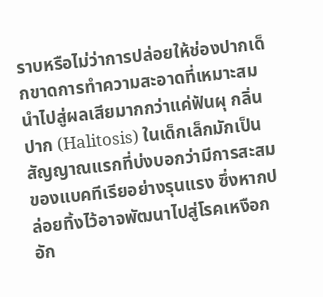ราบหรือไม่ว่าการปล่อยให้ช่องปากเด็กขาดการทำความสะอาดที่เหมาะสม นำไปสู่ผลเสียมากกว่าแค่ฟันผุ กลิ่นปาก (Halitosis) ในเด็กเล็กมักเป็นสัญญาณแรกที่บ่งบอกว่ามีการสะสมของแบคทีเรียอย่างรุนแรง ซึ่งหากปล่อยทิ้งไว้อาจพัฒนาไปสู่โรคเหงือกอัก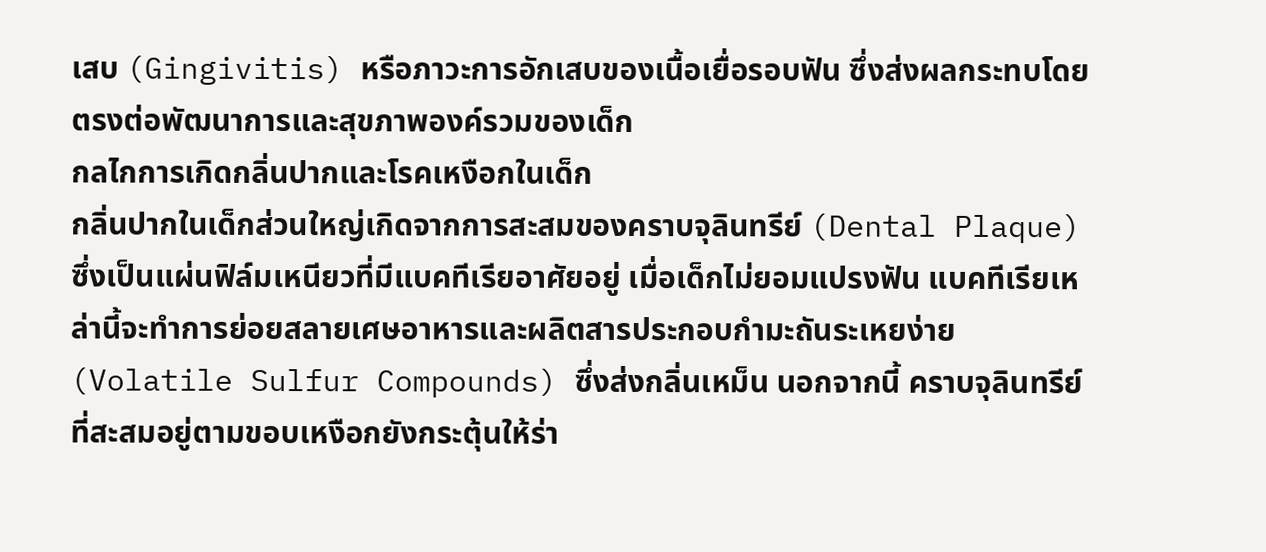เสบ (Gingivitis) หรือภาวะการอักเสบของเนื้อเยื่อรอบฟัน ซึ่งส่งผลกระทบโดยตรงต่อพัฒนาการและสุขภาพองค์รวมของเด็ก
กลไกการเกิดกลิ่นปากและโรคเหงือกในเด็ก
กลิ่นปากในเด็กส่วนใหญ่เกิดจากการสะสมของคราบจุลินทรีย์ (Dental Plaque) ซึ่งเป็นแผ่นฟิล์มเหนียวที่มีแบคทีเรียอาศัยอยู่ เมื่อเด็กไม่ยอมแปรงฟัน แบคทีเรียเหล่านี้จะทำการย่อยสลายเศษอาหารและผลิตสารประกอบกำมะถันระเหยง่าย (Volatile Sulfur Compounds) ซึ่งส่งกลิ่นเหม็น นอกจากนี้ คราบจุลินทรีย์ที่สะสมอยู่ตามขอบเหงือกยังกระตุ้นให้ร่า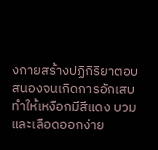งกายสร้างปฏิกิริยาตอบสนองจนเกิดการอักเสบ ทำให้เหงือกมีสีแดง บวม และเลือดออกง่าย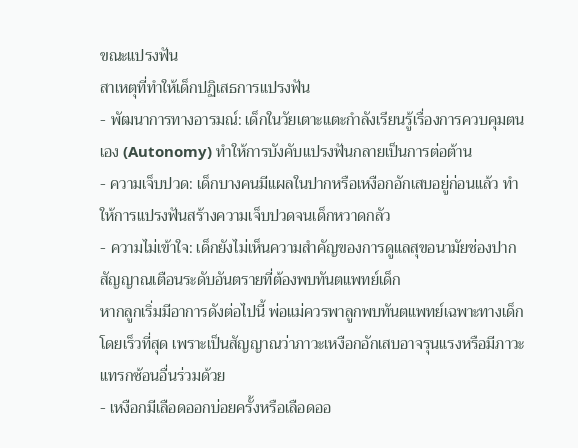ขณะแปรงฟัน
สาเหตุที่ทำให้เด็กปฏิเสธการแปรงฟัน
- พัฒนาการทางอารมณ์: เด็กในวัยเตาะแตะกำลังเรียนรู้เรื่องการควบคุมตนเอง (Autonomy) ทำให้การบังคับแปรงฟันกลายเป็นการต่อต้าน
- ความเจ็บปวด: เด็กบางคนมีแผลในปากหรือเหงือกอักเสบอยู่ก่อนแล้ว ทำให้การแปรงฟันสร้างความเจ็บปวดจนเด็กหวาดกลัว
- ความไม่เข้าใจ: เด็กยังไม่เห็นความสำคัญของการดูแลสุขอนามัยช่องปาก
สัญญาณเตือนระดับอันตรายที่ต้องพบทันตแพทย์เด็ก
หากลูกเริ่มมีอาการดังต่อไปนี้ พ่อแม่ควรพาลูกพบทันตแพทย์เฉพาะทางเด็กโดยเร็วที่สุด เพราะเป็นสัญญาณว่าภาวะเหงือกอักเสบอาจรุนแรงหรือมีภาวะแทรกซ้อนอื่นร่วมด้วย
- เหงือกมีเลือดออกบ่อยครั้งหรือเลือดออ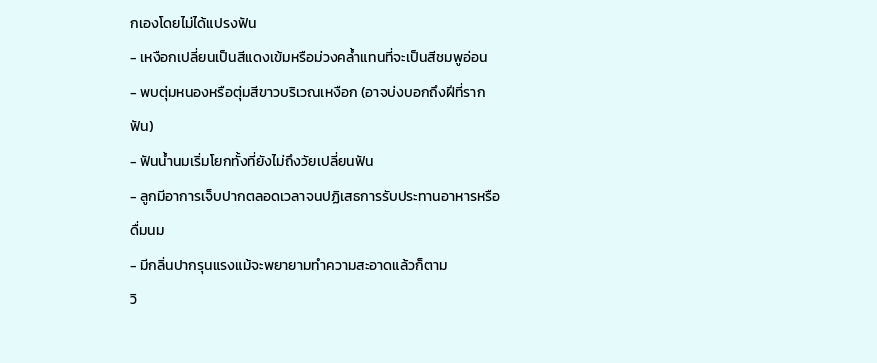กเองโดยไม่ได้แปรงฟัน
- เหงือกเปลี่ยนเป็นสีแดงเข้มหรือม่วงคล้ำแทนที่จะเป็นสีชมพูอ่อน
- พบตุ่มหนองหรือตุ่มสีขาวบริเวณเหงือก (อาจบ่งบอกถึงฝีที่รากฟัน)
- ฟันน้ำนมเริ่มโยกทั้งที่ยังไม่ถึงวัยเปลี่ยนฟัน
- ลูกมีอาการเจ็บปากตลอดเวลาจนปฏิเสธการรับประทานอาหารหรือดื่มนม
- มีกลิ่นปากรุนแรงแม้จะพยายามทำความสะอาดแล้วก็ตาม
วิ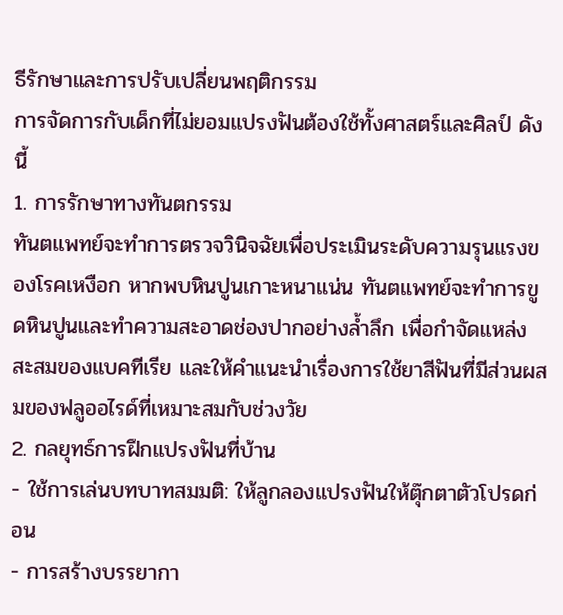ธีรักษาและการปรับเปลี่ยนพฤติกรรม
การจัดการกับเด็กที่ไม่ยอมแปรงฟันต้องใช้ทั้งศาสตร์และศิลป์ ดังนี้
1. การรักษาทางทันตกรรม
ทันตแพทย์จะทำการตรวจวินิจฉัยเพื่อประเมินระดับความรุนแรงของโรคเหงือก หากพบหินปูนเกาะหนาแน่น ทันตแพทย์จะทำการขูดหินปูนและทำความสะอาดช่องปากอย่างล้ำลึก เพื่อกำจัดแหล่งสะสมของแบคทีเรีย และให้คำแนะนำเรื่องการใช้ยาสีฟันที่มีส่วนผสมของฟลูออไรด์ที่เหมาะสมกับช่วงวัย
2. กลยุทธ์การฝึกแปรงฟันที่บ้าน
- ใช้การเล่นบทบาทสมมติ: ให้ลูกลองแปรงฟันให้ตุ๊กตาตัวโปรดก่อน
- การสร้างบรรยากา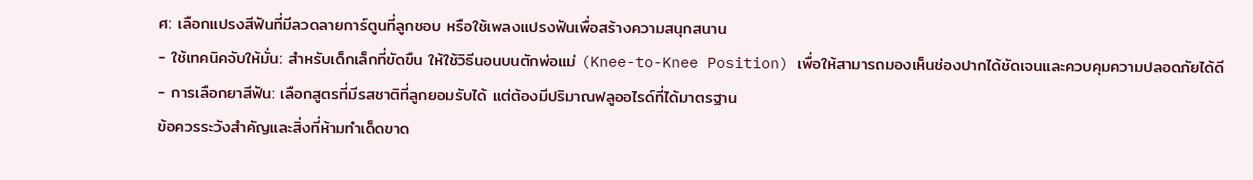ศ: เลือกแปรงสีฟันที่มีลวดลายการ์ตูนที่ลูกชอบ หรือใช้เพลงแปรงฟันเพื่อสร้างความสนุกสนาน
- ใช้เทคนิคจับให้มั่น: สำหรับเด็กเล็กที่ขัดขืน ให้ใช้วิธีนอนบนตักพ่อแม่ (Knee-to-Knee Position) เพื่อให้สามารถมองเห็นช่องปากได้ชัดเจนและควบคุมความปลอดภัยได้ดี
- การเลือกยาสีฟัน: เลือกสูตรที่มีรสชาติที่ลูกยอมรับได้ แต่ต้องมีปริมาณฟลูออไรด์ที่ได้มาตรฐาน
ข้อควรระวังสำคัญและสิ่งที่ห้ามทำเด็ดขาด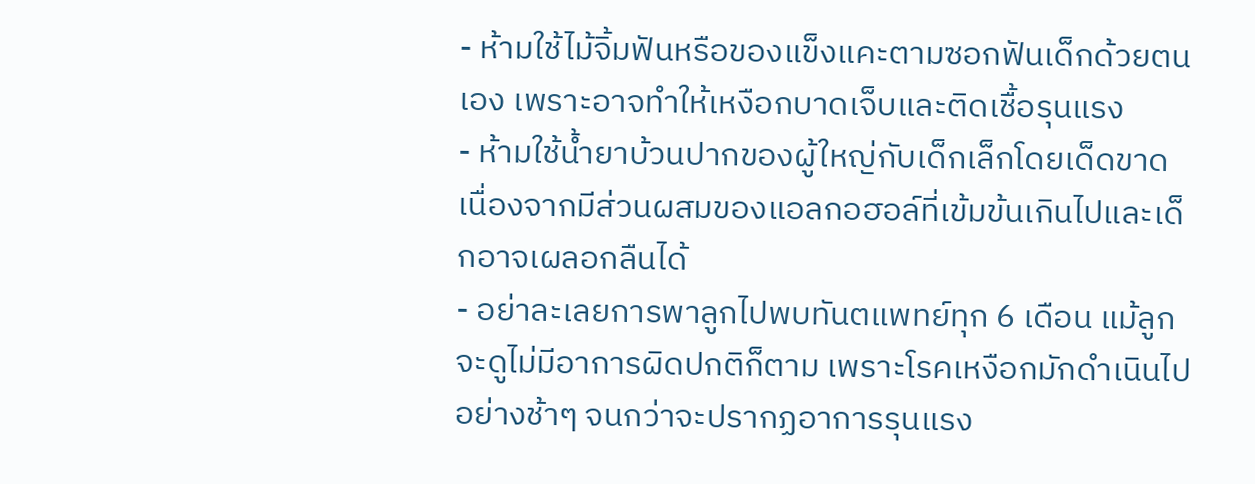- ห้ามใช้ไม้จิ้มฟันหรือของแข็งแคะตามซอกฟันเด็กด้วยตนเอง เพราะอาจทำให้เหงือกบาดเจ็บและติดเชื้อรุนแรง
- ห้ามใช้น้ำยาบ้วนปากของผู้ใหญ่กับเด็กเล็กโดยเด็ดขาด เนื่องจากมีส่วนผสมของแอลกอฮอล์ที่เข้มข้นเกินไปและเด็กอาจเผลอกลืนได้
- อย่าละเลยการพาลูกไปพบทันตแพทย์ทุก 6 เดือน แม้ลูกจะดูไม่มีอาการผิดปกติก็ตาม เพราะโรคเหงือกมักดำเนินไปอย่างช้าๆ จนกว่าจะปรากฏอาการรุนแรง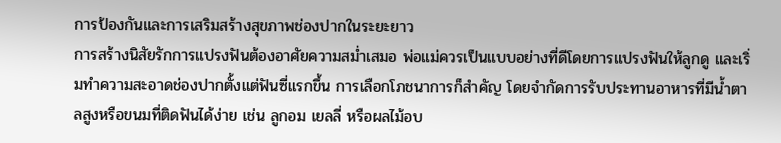การป้องกันและการเสริมสร้างสุขภาพช่องปากในระยะยาว
การสร้างนิสัยรักการแปรงฟันต้องอาศัยความสม่ำเสมอ พ่อแม่ควรเป็นแบบอย่างที่ดีโดยการแปรงฟันให้ลูกดู และเริ่มทำความสะอาดช่องปากตั้งแต่ฟันซี่แรกขึ้น การเลือกโภชนาการก็สำคัญ โดยจำกัดการรับประทานอาหารที่มีน้ำตาลสูงหรือขนมที่ติดฟันได้ง่าย เช่น ลูกอม เยลลี่ หรือผลไม้อบ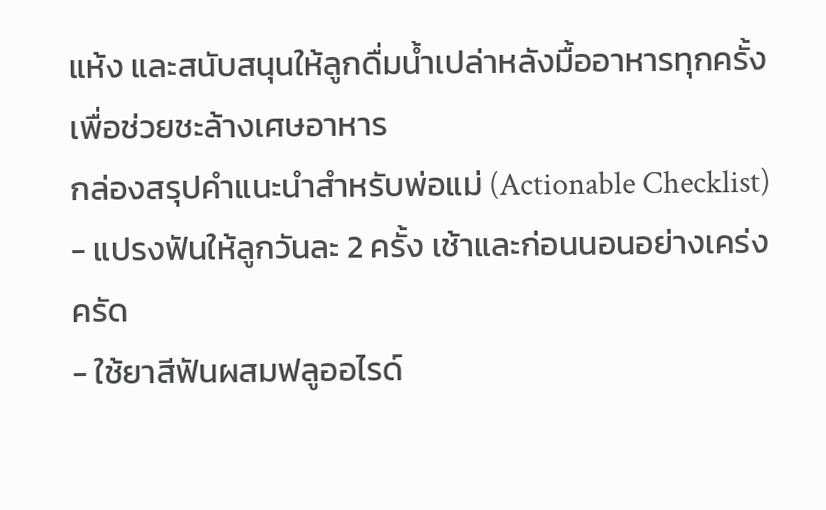แห้ง และสนับสนุนให้ลูกดื่มน้ำเปล่าหลังมื้ออาหารทุกครั้งเพื่อช่วยชะล้างเศษอาหาร
กล่องสรุปคำแนะนำสำหรับพ่อแม่ (Actionable Checklist)
- แปรงฟันให้ลูกวันละ 2 ครั้ง เช้าและก่อนนอนอย่างเคร่งครัด
- ใช้ยาสีฟันผสมฟลูออไรด์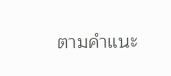ตามคำแนะ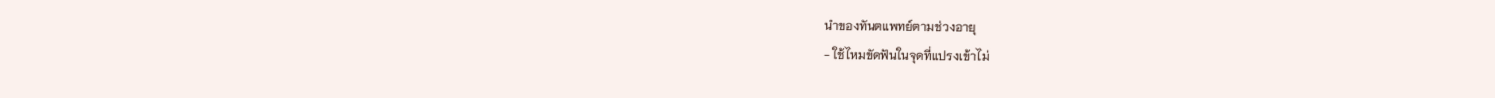นำของทันตแพทย์ตามช่วงอายุ
- ใช้ไหมขัดฟันในจุดที่แปรงเข้าไม่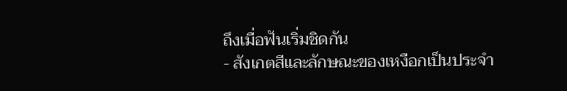ถึงเมื่อฟันเริ่มชิดกัน
- สังเกตสีและลักษณะของเหงือกเป็นประจำ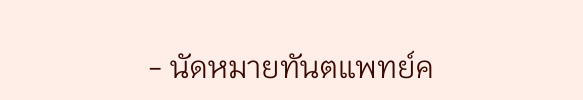- นัดหมายทันตแพทย์ค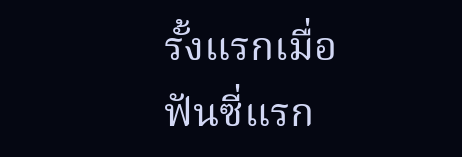รั้งแรกเมื่อฟันซี่แรก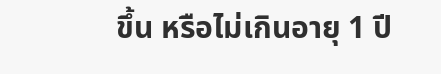ขึ้น หรือไม่เกินอายุ 1 ปี